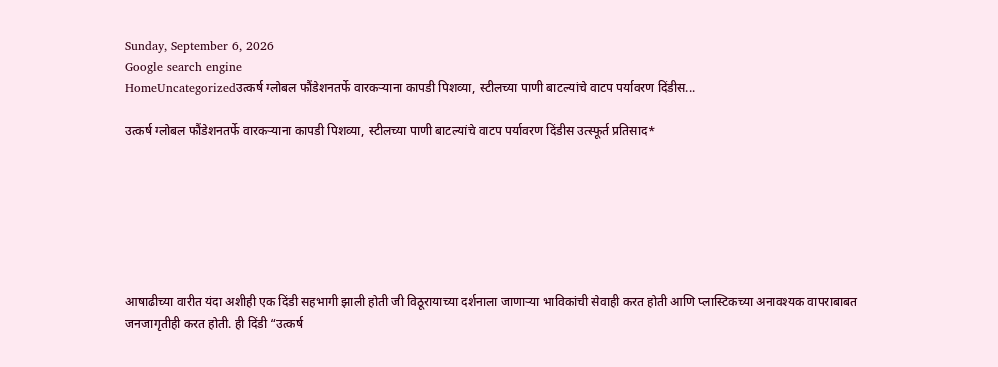Sunday, September 6, 2026
Google search engine
HomeUncategorizedउत्कर्ष ग्लोबल फौंडेशनतर्फे वारकऱ्याना कापडी पिशव्या, स्टीलच्या पाणी बाटल्यांचे वाटप पर्यावरण दिंडीस...

उत्कर्ष ग्लोबल फौंडेशनतर्फे वारकऱ्याना कापडी पिशव्या, स्टीलच्या पाणी बाटल्यांचे वाटप पर्यावरण दिंडीस उत्स्फूर्त प्रतिसाद*







आषाढीच्या वारीत यंदा अशीही एक दिंडी सहभागी झाली होती जी विठूरायाच्या दर्शनाला जाणाऱ्या भाविकांची सेवाही करत होती आणि प्लास्टिकच्या अनावश्यक वापराबाबत जनजागृतीही करत होती. ही दिंडी “उत्कर्ष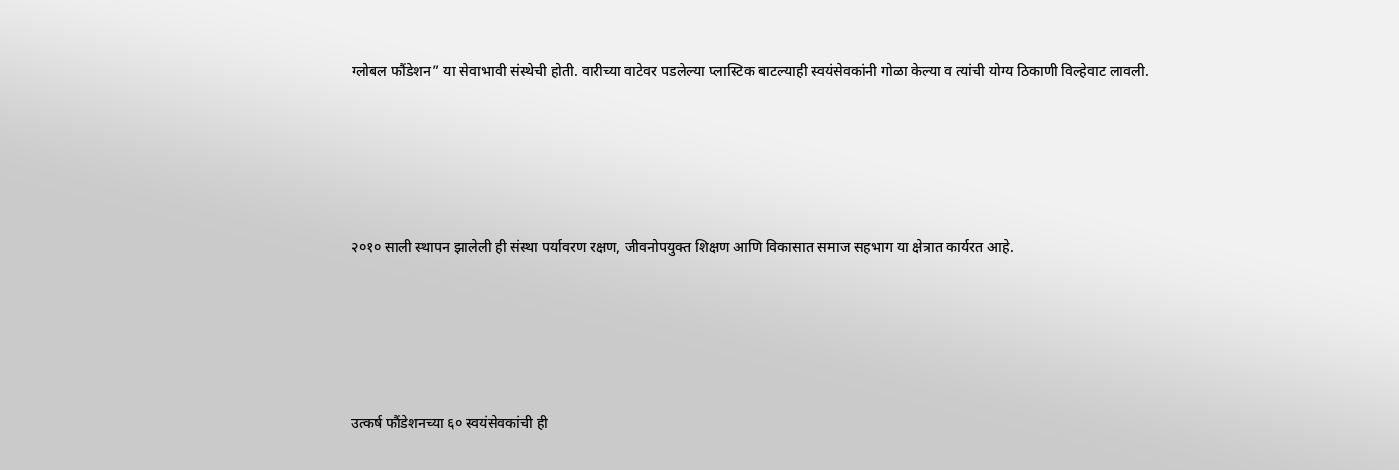ग्लोबल फौंडेशन” या सेवाभावी संस्थेची होती. वारीच्या वाटेवर पडलेल्या प्लास्टिक बाटल्याही स्वयंसेवकांनी गोळा केल्या व त्यांची योग्य ठिकाणी विल्हेवाट लावली.





२०१० साली स्थापन झालेली ही संस्था पर्यावरण रक्षण, जीवनोपयुक्त शिक्षण आणि विकासात समाज सहभाग या क्षेत्रात कार्यरत आहे.





उत्कर्ष फौंडेशनच्या ६० स्वयंसेवकांची ही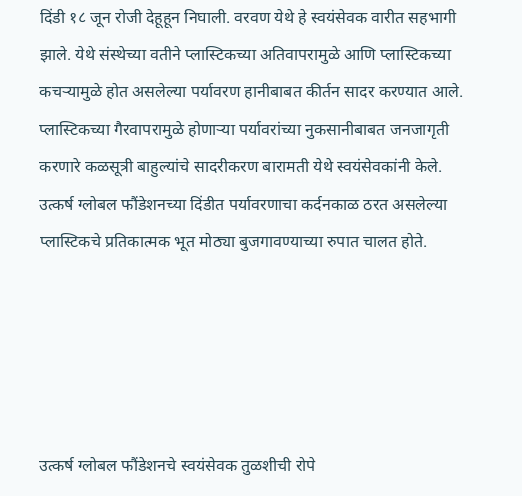दिंडी १८ जून रोजी देहूहून निघाली. वरवण येथे हे स्वयंसेवक वारीत सहभागी झाले. येथे संस्थेच्या वतीने प्लास्टिकच्या अतिवापरामुळे आणि प्लास्टिकच्या कचऱ्यामुळे होत असलेल्या पर्यावरण हानीबाबत कीर्तन सादर करण्यात आले. प्लास्टिकच्या गैरवापरामुळे होणाऱ्या पर्यावरांच्या नुकसानीबाबत जनजागृती करणारे कळसूत्री बाहुल्यांचे सादरीकरण बारामती येथे स्वयंसेवकांनी केले. उत्कर्ष ग्लोबल फौंडेशनच्या दिंडीत पर्यावरणाचा कर्दनकाळ ठरत असलेल्या प्लास्टिकचे प्रतिकात्मक भूत मोठ्या बुजगावण्याच्या रुपात चालत होते.





उत्कर्ष ग्लोबल फौंडेशनचे स्वयंसेवक तुळशीची रोपे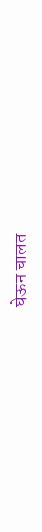घेऊन चालत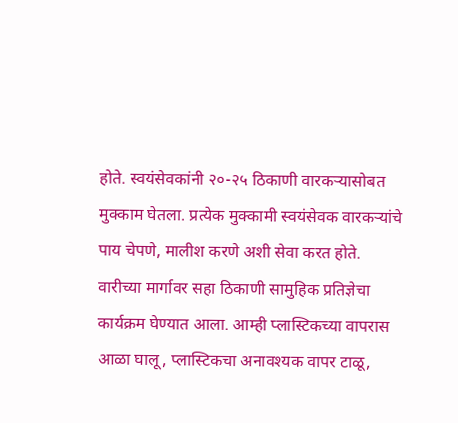होते. स्वयंसेवकांनी २०-२५ ठिकाणी वारकऱ्यासोबत मुक्काम घेतला. प्रत्येक मुक्कामी स्वयंसेवक वारकऱ्यांचे पाय चेपणे, मालीश करणे अशी सेवा करत होते. वारीच्या मार्गावर सहा ठिकाणी सामुहिक प्रतिज्ञेचा कार्यक्रम घेण्यात आला. आम्ही प्लास्टिकच्या वापरास आळा घालू, प्लास्टिकचा अनावश्यक वापर टाळू,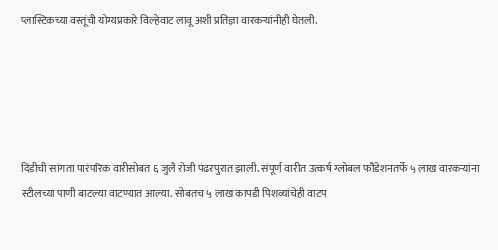प्लास्टिकच्या वस्तूंची योग्यप्रकारे विल्हेवाट लावू अशी प्रतिज्ञा वारकऱ्यांनीही घेतली.





दिंडीची सांगता पारंपरिक वारीसोबत ६ जुलै रोजी पंढरपुरात झाली. संपूर्ण वारीत उत्कर्ष ग्लोबल फौंडेशनतर्फे ५ लाख वारकऱ्यांना स्टीलच्या पाणी बाटल्या वाटण्यात आल्या. सोबतच ५ लाख कापडी पिशव्यांचेही वाटप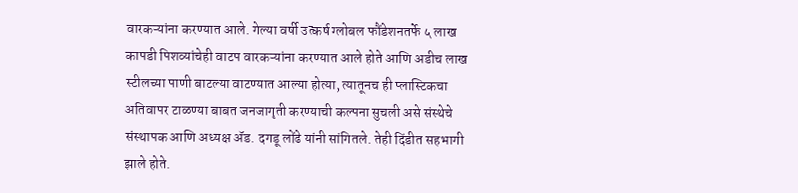वारकऱ्यांना करण्यात आले. गेल्या वर्षी उत्कर्ष ग्लोबल फौंडेशनतर्फे ५ लाख कापडी पिशव्यांचेही वाटप वारकऱ्यांना करण्यात आले होते आणि अडीच लाख स्टीलच्या पाणी बाटल्या वाटण्यात आल्या होत्या, त्यातूनच ही प्लास्टिकचा अतिवापर टाळण्या बाबत जनजागृती करण्याची कल्पना सुचली असे संस्थेचे संस्थापक आणि अध्यक्ष ॲड. दगडू लोंढे यांनी सांगितले. तेही दिंडीत सहभागी झाले होते.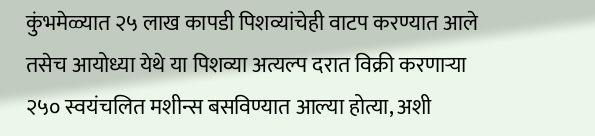कुंभमेळ्यात २५ लाख कापडी पिशव्यांचेही वाटप करण्यात आले तसेच आयोध्या येथे या पिशव्या अत्यल्प दरात विक्री करणाऱ्या २५० स्वयंचलित मशीन्स बसविण्यात आल्या होत्या, अशी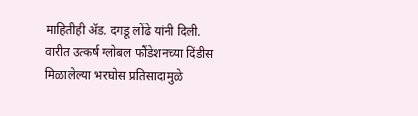माहितीही ॲड. दगडू लोंढे यांनी दिली. वारीत उत्कर्ष ग्लोबल फौंडेशनच्या दिंडीस मिळालेल्या भरघोस प्रतिसादामुळे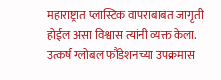महाराष्ट्रात प्लास्टिक वापराबाबत जागृती होईल असा विश्वास त्यांनी व्यक्त केला. उत्कर्ष ग्लोबल फौंडेशनच्या उपक्रमास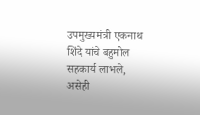उपमुख्यमंत्री एकनाथ शिंदे यांचे बहुमोल सहकार्य लाभले, असेही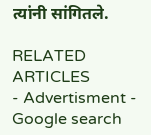त्यांनी सांगितले.

RELATED ARTICLES
- Advertisment -
Google search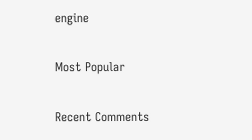engine

Most Popular

Recent Comments